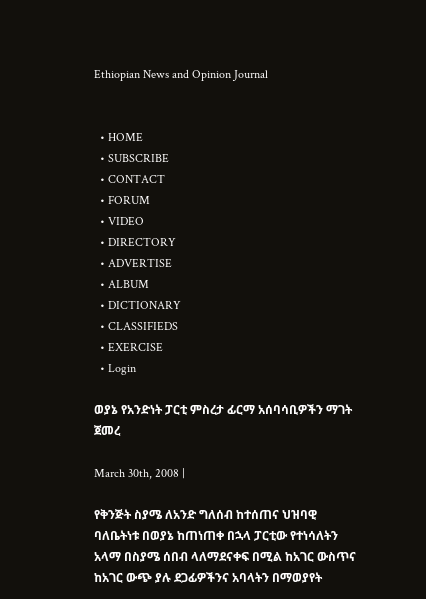Ethiopian News and Opinion Journal


  • HOME
  • SUBSCRIBE
  • CONTACT
  • FORUM
  • VIDEO
  • DIRECTORY
  • ADVERTISE
  • ALBUM
  • DICTIONARY
  • CLASSIFIEDS
  • EXERCISE
  • Login

ወያኔ የአንድነት ፓርቲ ምስረታ ፊርማ አሰባሳቢዎችን ማገት ጀመረ

March 30th, 2008 |

የቅንጅት ስያሜ ለአንድ ግለሰብ ከተሰጠና ህዝባዊ ባለቤትነቱ በወያኔ ከጠነጠቀ በኋላ ፓርቲው የተነሳለትን አላማ በስያሜ ሰበብ ላለማደናቀፍ በሚል ከአገር ውስጥና ከአገር ውጭ ያሉ ደጋፊዎችንና አባላትን በማወያየት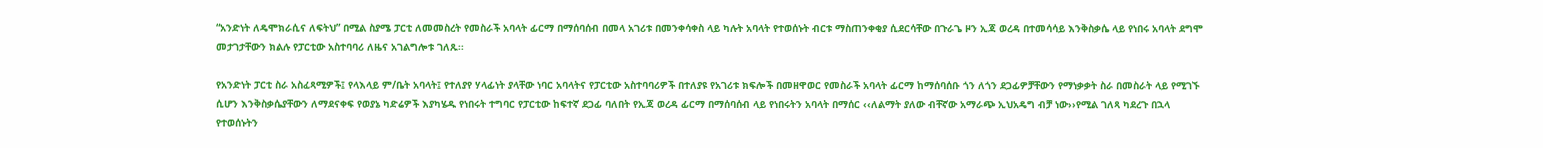“አንድነት ለዴሞክራሲና ለፍትህ” በሚል ስያሜ ፓርቲ ለመመስረት የመስራች አባላት ፊርማ በማሰባሰብ በመላ አገሪቱ በመንቀሳቀስ ላይ ካሉት አባላት የተወሰኑት ብርቱ ማስጠንቀቂያ ሲደርሳቸው በጉራጌ ዞን ኢጃ ወረዳ በተመሳሳይ እንቅስቃሴ ላይ የነበሩ አባላት ደግሞ መታገታቸውን ክልሉ የፓርቲው አስተባባሪ ለዜና አገልግሎቱ ገለጹ፡፡

የአንድነት ፓርቲ ስራ አስፈጻሚዎች፤ የላእላይ ም/ቤት አባላት፤ የተለያየ ሃላፊነት ያላቸው ነባር አባላትና የፓርቲው አስተባባሪዎች በተለያዩ የአገሪቱ ክፍሎች በመዘዋወር የመስራች አባላት ፊርማ ከማሰባሰቡ ጎን ለጎን ደጋፊዎቻቸውን የማነቃቃት ስራ በመስራት ላይ የሚገኙ ሲሆን እንቅስቃሴያቸውን ለማደናቀፍ የወያኔ ካድሬዎች እያካሄዱ የነበሩት ተግባር የፓርቲው ከፍተኛ ደጋፊ ባለበት የኢጃ ወረዳ ፊርማ በማሰባሰብ ላይ የነበሩትን አባላት በማሰር ‹‹ለልማት ያለው ብቸኛው አማራጭ ኢህአዴግ ብቻ ነው››የሚል ገለጻ ካደረጉ በኋላ የተወሰኑትን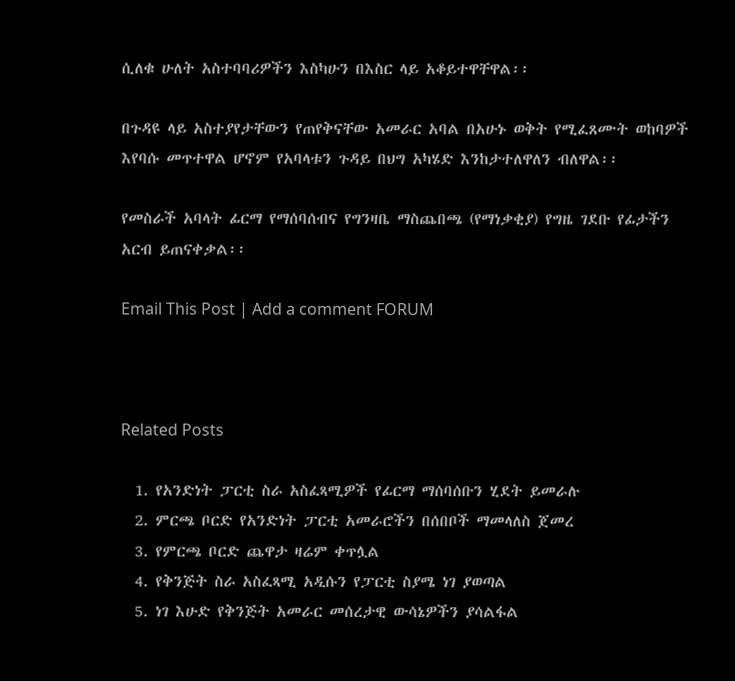ሲለቁ ሁለት አስተባባሪዎችን እስካሁን በእስር ላይ አቆይተዋቸዋል፡፡

በጉዳዩ ላይ አስተያየታቸውን የጠየቅናቸው አመራር አባል በአሁኑ ወቅት የሚፈጸሙት ወከባዎች እየባሱ መጥተዋል ሆኖም የአባላቱን ጉዳይ በህግ አካሄድ እንከታተለዋለን ብለዋል፡፡

የመስራች አባላት ፊርማ የማሰባሰብና የግንዛቤ ማስጨበጫ (የማነቃቂያ) የግዜ ገደቡ የፊታችን አርብ ይጠናቀቃል፡፡

Email This Post | Add a comment FORUM



Related Posts

  1. የአንድነት ፓርቲ ስራ አስፈጻሚዎች የፊርማ ማሰባሰቡን ሂደት ይመራሉ
  2. ምርጫ ቦርድ የአንድነት ፓርቲ አመራሮችን በሰበቦች ማመላለስ ጀመረ
  3. የምርጫ ቦርድ ጨዋታ ዛሬም ቀጥሏል
  4. የቅንጅት ስራ አስፈጻሚ አዲሱን የፓርቲ ስያሜ ነገ ያወጣል
  5. ነገ እሁድ የቅንጅት አመራር መሰረታዊ ውሳኔዎችን ያሳልፋል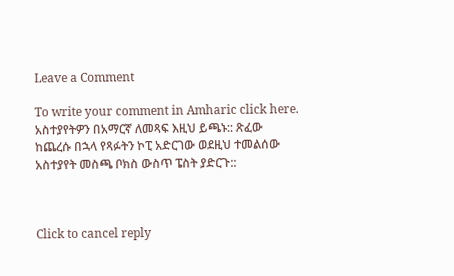Leave a Comment

To write your comment in Amharic click here. አስተያየትዎን በአማርኛ ለመጻፍ እዚህ ይጫኑ:: ጽፈው ከጨረሱ በኋላ የጻፉትን ኮፒ አድርገው ወደዚህ ተመልሰው አስተያየት መስጫ ቦክስ ውስጥ ፔስት ያድርጉ::



Click to cancel reply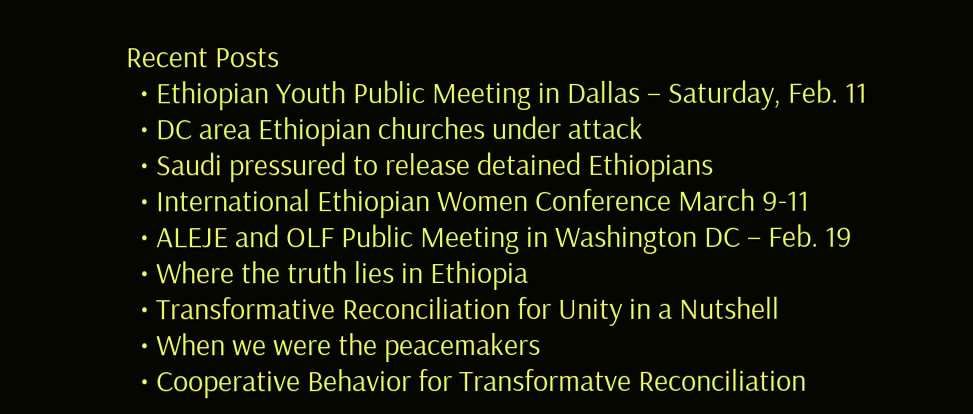Recent Posts
  • Ethiopian Youth Public Meeting in Dallas – Saturday, Feb. 11
  • DC area Ethiopian churches under attack
  • Saudi pressured to release detained Ethiopians
  • International Ethiopian Women Conference March 9-11
  • ALEJE and OLF Public Meeting in Washington DC – Feb. 19
  • Where the truth lies in Ethiopia
  • Transformative Reconciliation for Unity in a Nutshell
  • When we were the peacemakers
  • Cooperative Behavior for Transformatve Reconciliation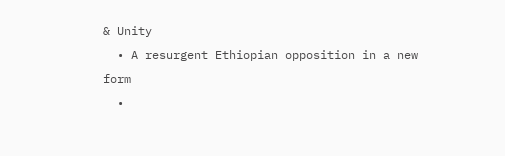& Unity
  • A resurgent Ethiopian opposition in a new form
  •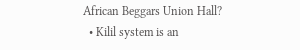African Beggars Union Hall?
  • Kilil system is an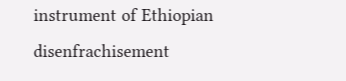instrument of Ethiopian disenfrachisement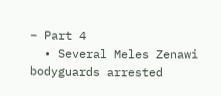– Part 4
  • Several Meles Zenawi bodyguards arrested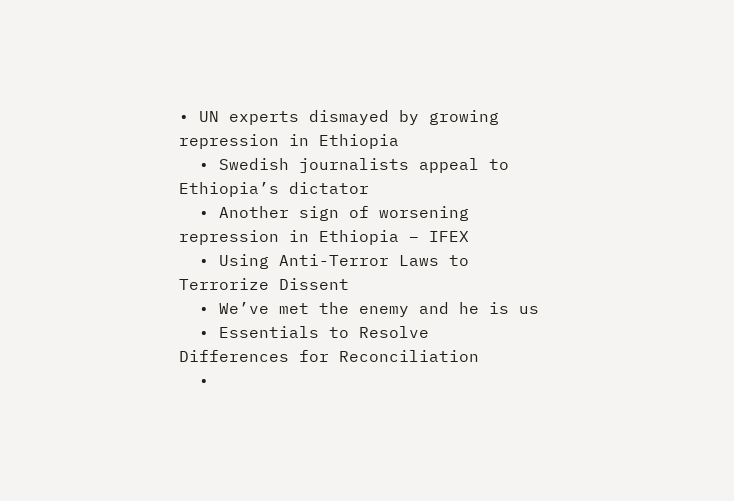• UN experts dismayed by growing repression in Ethiopia
  • Swedish journalists appeal to Ethiopia’s dictator
  • Another sign of worsening repression in Ethiopia – IFEX
  • Using Anti-Terror Laws to Terrorize Dissent
  • We’ve met the enemy and he is us
  • Essentials to Resolve Differences for Reconciliation
  •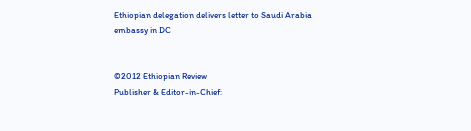Ethiopian delegation delivers letter to Saudi Arabia embassy in DC


©2012 Ethiopian Review
Publisher & Editor-in-Chief: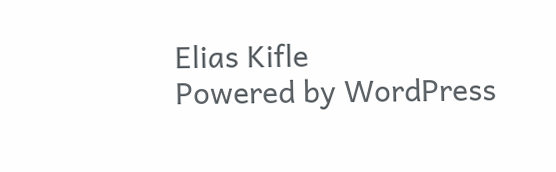Elias Kifle
Powered by WordPress